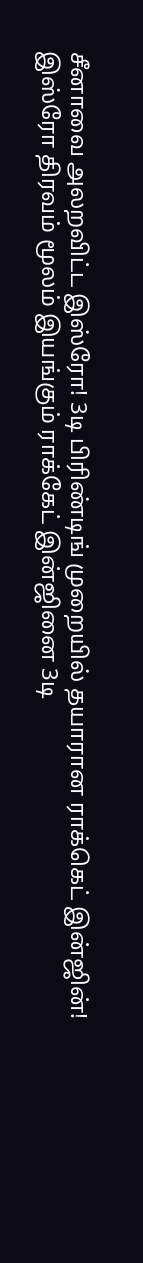சீனாவை அலறவிட்ட இஸ்ரோ! 3டி பிரிண்டிங் முறையில் தயாரான ராக்கெட் இன்ஜின்!
இஸ்ரோ திரவம் மூலம் இயங்கும் ராக்கேட் இன்ஜினை 3டி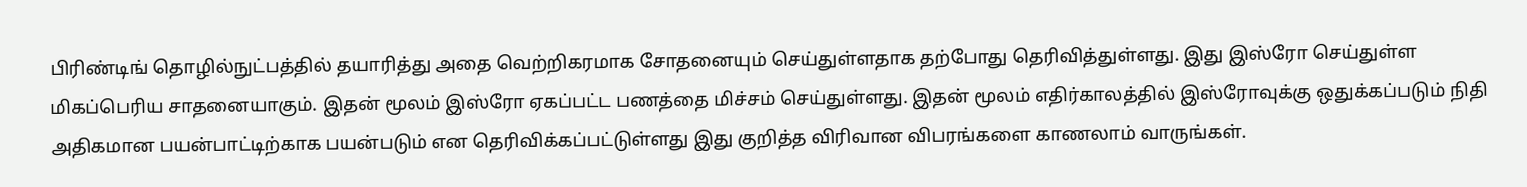பிரிண்டிங் தொழில்நுட்பத்தில் தயாரித்து அதை வெற்றிகரமாக சோதனையும் செய்துள்ளதாக தற்போது தெரிவித்துள்ளது. இது இஸ்ரோ செய்துள்ள மிகப்பெரிய சாதனையாகும். இதன் மூலம் இஸ்ரோ ஏகப்பட்ட பணத்தை மிச்சம் செய்துள்ளது. இதன் மூலம் எதிர்காலத்தில் இஸ்ரோவுக்கு ஒதுக்கப்படும் நிதி அதிகமான பயன்பாட்டிற்காக பயன்படும் என தெரிவிக்கப்பட்டுள்ளது இது குறித்த விரிவான விபரங்களை காணலாம் வாருங்கள்.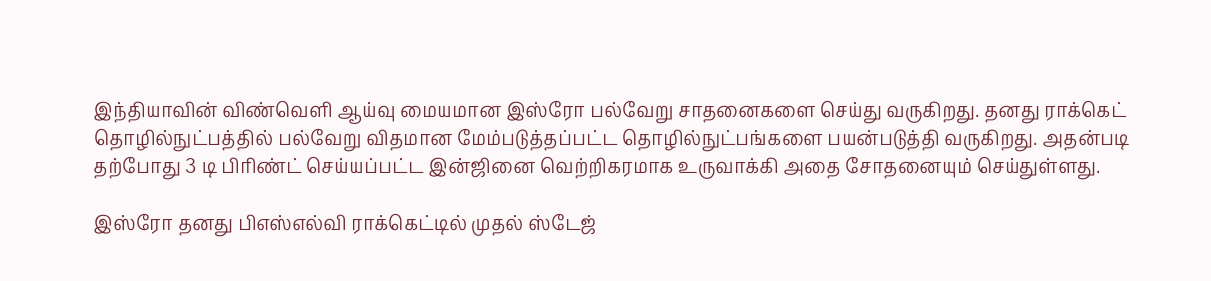இந்தியாவின் விண்வெளி ஆய்வு மையமான இஸ்ரோ பல்வேறு சாதனைகளை செய்து வருகிறது. தனது ராக்கெட் தொழில்நுட்பத்தில் பல்வேறு விதமான மேம்படுத்தப்பட்ட தொழில்நுட்பங்களை பயன்படுத்தி வருகிறது. அதன்படி தற்போது 3 டி பிரிண்ட் செய்யப்பட்ட இன்ஜினை வெற்றிகரமாக உருவாக்கி அதை சோதனையும் செய்துள்ளது.

இஸ்ரோ தனது பிஎஸ்எல்வி ராக்கெட்டில் முதல் ஸ்டேஜ்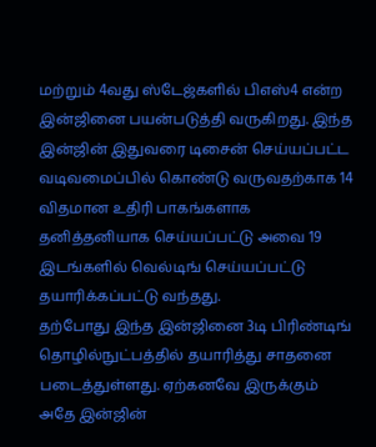மற்றும் 4வது ஸ்டேஜ்களில் பிஎஸ்4 என்ற இன்ஜினை பயன்படுத்தி வருகிறது. இந்த இன்ஜின் இதுவரை டிசைன் செய்யப்பட்ட வடிவமைப்பில் கொண்டு வருவதற்காக 14 விதமான உதிரி பாகங்களாக தனித்தனியாக செய்யப்பட்டு அவை 19 இடங்களில் வெல்டிங் செய்யப்பட்டு தயாரிக்கப்பட்டு வந்தது.
தற்போது இந்த இன்ஜினை 3டி பிரிண்டிங் தொழில்நுட்பத்தில் தயாரித்து சாதனை படைத்துள்ளது. ஏற்கனவே இருக்கும் அதே இன்ஜின்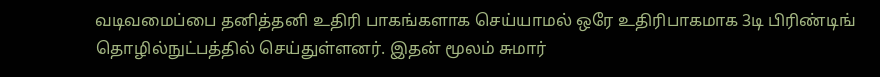வடிவமைப்பை தனித்தனி உதிரி பாகங்களாக செய்யாமல் ஒரே உதிரிபாகமாக 3டி பிரிண்டிங் தொழில்நுட்பத்தில் செய்துள்ளனர். இதன் மூலம் சுமார்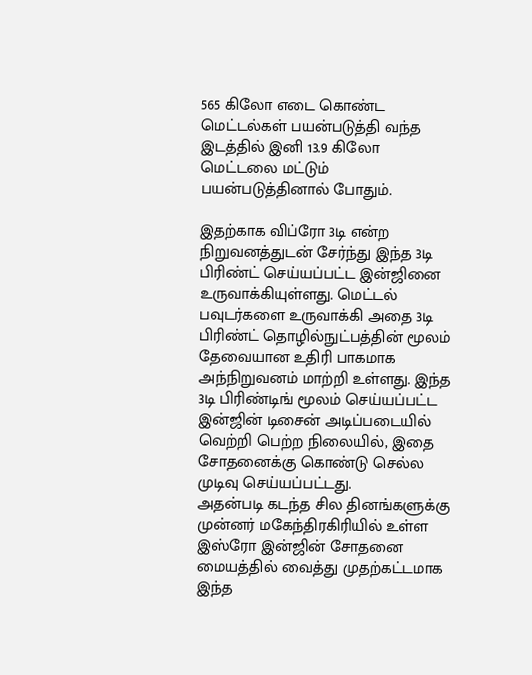565 கிலோ எடை கொண்ட மெட்டல்கள் பயன்படுத்தி வந்த இடத்தில் இனி 13.9 கிலோ மெட்டலை மட்டும் பயன்படுத்தினால் போதும்.

இதற்காக விப்ரோ 3டி என்ற நிறுவனத்துடன் சேர்ந்து இந்த 3டி பிரிண்ட் செய்யப்பட்ட இன்ஜினை உருவாக்கியுள்ளது. மெட்டல் பவுடர்களை உருவாக்கி அதை 3டி பிரிண்ட் தொழில்நுட்பத்தின் மூலம் தேவையான உதிரி பாகமாக அந்நிறுவனம் மாற்றி உள்ளது. இந்த 3டி பிரிண்டிங் மூலம் செய்யப்பட்ட இன்ஜின் டிசைன் அடிப்படையில் வெற்றி பெற்ற நிலையில், இதை சோதனைக்கு கொண்டு செல்ல முடிவு செய்யப்பட்டது.
அதன்படி கடந்த சில தினங்களுக்கு முன்னர் மகேந்திரகிரியில் உள்ள இஸ்ரோ இன்ஜின் சோதனை மையத்தில் வைத்து முதற்கட்டமாக இந்த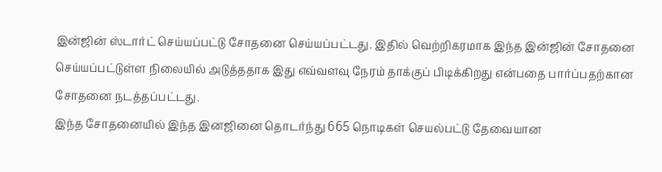இன்ஜின் ஸ்டார்ட் செய்யப்பட்டு சோதனை செய்யப்பட்டது. இதில் வெற்றிகரமாக இந்த இன்ஜின் சோதனை செய்யப்பட்டுள்ள நிலையில் அடுத்ததாக இது எவ்வளவு நேரம் தாக்குப் பிடிக்கிறது என்பதை பார்ப்பதற்கான சோதனை நடத்தப்பட்டது.
இந்த சோதனையில் இந்த இனஜினை தொடர்ந்து 665 நொடிகள் செயல்பட்டு தேவையான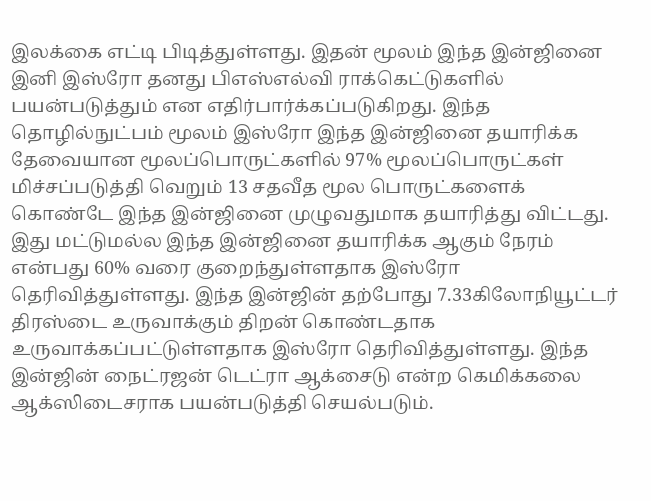இலக்கை எட்டி பிடித்துள்ளது. இதன் மூலம் இந்த இன்ஜினை இனி இஸ்ரோ தனது பிஎஸ்எல்வி ராக்கெட்டுகளில் பயன்படுத்தும் என எதிர்பார்க்கப்படுகிறது. இந்த தொழில்நுட்பம் மூலம் இஸ்ரோ இந்த இன்ஜினை தயாரிக்க தேவையான மூலப்பொருட்களில் 97% மூலப்பொருட்கள் மிச்சப்படுத்தி வெறும் 13 சதவீத மூல பொருட்களைக் கொண்டே இந்த இன்ஜினை முழுவதுமாக தயாரித்து விட்டது.
இது மட்டுமல்ல இந்த இன்ஜினை தயாரிக்க ஆகும் நேரம் என்பது 60% வரை குறைந்துள்ளதாக இஸ்ரோ தெரிவித்துள்ளது. இந்த இன்ஜின் தற்போது 7.33கிலோநியூட்டர் திரஸ்டை உருவாக்கும் திறன் கொண்டதாக உருவாக்கப்பட்டுள்ளதாக இஸ்ரோ தெரிவித்துள்ளது. இந்த இன்ஜின் நைட்ரஜன் டெட்ரா ஆக்சைடு என்ற கெமிக்கலை ஆக்ஸிடைசராக பயன்படுத்தி செயல்படும்.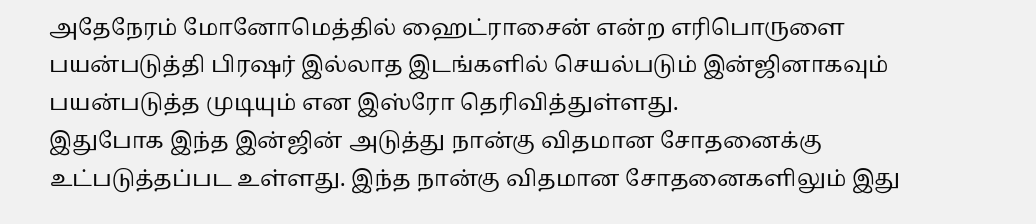அதேநேரம் மோனோமெத்தில் ஹைட்ராசைன் என்ற எரிபொருளை பயன்படுத்தி பிரஷர் இல்லாத இடங்களில் செயல்படும் இன்ஜினாகவும் பயன்படுத்த முடியும் என இஸ்ரோ தெரிவித்துள்ளது.
இதுபோக இந்த இன்ஜின் அடுத்து நான்கு விதமான சோதனைக்கு உட்படுத்தப்பட உள்ளது. இந்த நான்கு விதமான சோதனைகளிலும் இது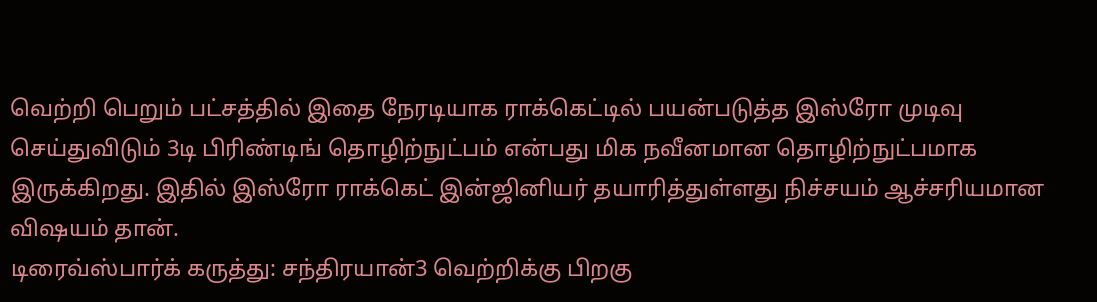வெற்றி பெறும் பட்சத்தில் இதை நேரடியாக ராக்கெட்டில் பயன்படுத்த இஸ்ரோ முடிவு செய்துவிடும் 3டி பிரிண்டிங் தொழிற்நுட்பம் என்பது மிக நவீனமான தொழிற்நுட்பமாக இருக்கிறது. இதில் இஸ்ரோ ராக்கெட் இன்ஜினியர் தயாரித்துள்ளது நிச்சயம் ஆச்சரியமான விஷயம் தான்.
டிரைவ்ஸ்பார்க் கருத்து: சந்திரயான்3 வெற்றிக்கு பிறகு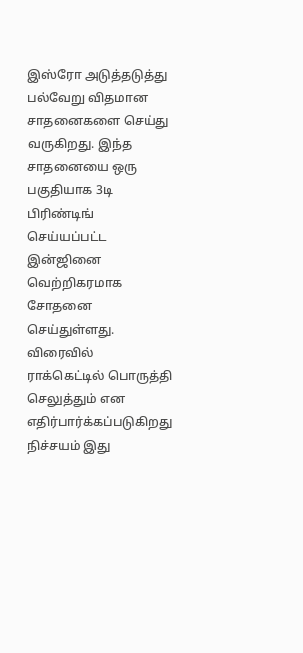இஸ்ரோ அடுத்தடுத்து பல்வேறு விதமான சாதனைகளை செய்து வருகிறது. இந்த சாதனையை ஒரு பகுதியாக 3டி பிரிண்டிங் செய்யப்பட்ட இன்ஜினை வெற்றிகரமாக சோதனை செய்துள்ளது. விரைவில் ராக்கெட்டில் பொருத்தி செலுத்தும் என எதிர்பார்க்கப்படுகிறது நிச்சயம் இது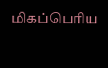மிகப்பெரிய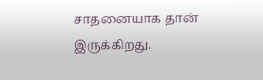சாதனையாக தான் இருக்கிறது.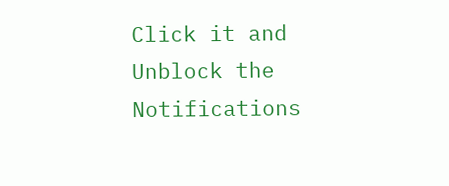Click it and Unblock the Notifications